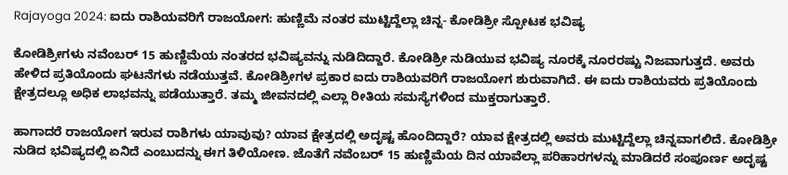Rajayoga 2024: ಐದು ರಾಶಿಯವರಿಗೆ ರಾಜಯೋಗ: ಹುಣ್ಣಿಮೆ ನಂತರ ಮುಟ್ಟಿದ್ದೆಲ್ಲಾ ಚಿನ್ನ- ಕೋಡಿಶ್ರೀ ಸ್ಪೋಟಕ ಭವಿಷ್ಯ

ಕೋಡಿಶ್ರೀಗಳು ನವೆಂಬರ್ 15 ಹುಣ್ಣಿಮೆಯ ನಂತರದ ಭವಿಷ್ಯವನ್ನು ನುಡಿದಿದ್ದಾರೆ. ಕೋಡಿಶ್ರೀ ನುಡಿಯುವ ಭವಿಷ್ಯ ನೂರಕ್ಕೆ ನೂರರಷ್ಟು ನಿಜವಾಗುತ್ತದೆ. ಅವರು ಹೇಳಿದ ಪ್ರತಿಯೊಂದು ಘಟನೆಗಳು ನಡೆಯುತ್ತವೆ. ಕೋಡಿಶ್ರೀಗಳ ಪ್ರಕಾರ ಐದು ರಾಶಿಯವರಿಗೆ ರಾಜಯೋಗ ಶುರುವಾಗಿದೆ. ಈ ಐದು ರಾಶಿಯವರು ಪ್ರತಿಯೊಂದು ಕ್ಷೇತ್ರದಲ್ಲೂ ಅಧಿಕ ಲಾಭವನ್ನು ಪಡೆಯುತ್ತಾರೆ. ತಮ್ಮ ಜೀವನದಲ್ಲಿ ಎಲ್ಲಾ ರೀತಿಯ ಸಮಸ್ಯೆಗಳಿಂದ ಮುಕ್ತರಾಗುತ್ತಾರೆ.

ಹಾಗಾದರೆ ರಾಜಯೋಗ ಇರುವ ರಾಶಿಗಳು ಯಾವುವು? ಯಾವ ಕ್ಷೇತ್ರದಲ್ಲಿ ಅದೃಷ್ಟ ಹೊಂದಿದ್ದಾರೆ? ಯಾವ ಕ್ಷೇತ್ರದಲ್ಲಿ ಅವರು ಮುಟ್ಟಿದ್ದೆಲ್ಲಾ ಚಿನ್ನವಾಗಲಿದೆ. ಕೋಡಿಶ್ರೀ ನುಡಿದ ಭವಿಷ್ಯದಲ್ಲಿ ಏನಿದೆ ಎಂಬುದನ್ನು ಈಗ ತಿಳಿಯೋಣ. ಜೊತೆಗೆ ನವೆಂಬರ್‌ 15 ಹುಣ್ಣಿಮೆಯ ದಿನ ಯಾವೆಲ್ಲಾ ಪರಿಹಾರಗಳನ್ನು ಮಾಡಿದರೆ ಸಂಪೂರ್ಣ ಅದೃಷ್ಟ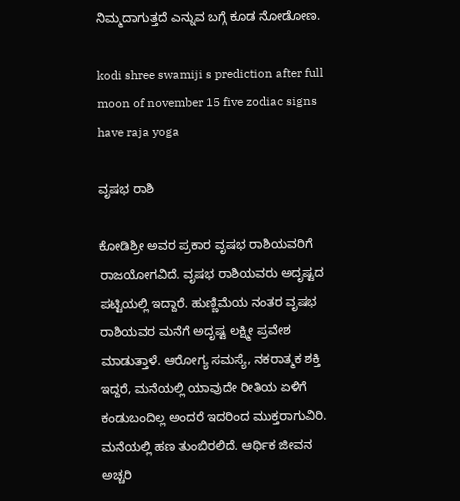ನಿಮ್ಮದಾಗುತ್ತದೆ ಎನ್ನುವ ಬಗ್ಗೆ ಕೂಡ ನೋಡೋಣ.

kodi shree swamiji s prediction after full moon of november 15 five zodiac signs have raja yoga

ವೃಷಭ ರಾಶಿ

ಕೋಡಿಶ್ರೀ ಅವರ ಪ್ರಕಾರ ವೃಷಭ ರಾಶಿಯವರಿಗೆ ರಾಜಯೋಗವಿದೆ. ವೃಷಭ ರಾಶಿಯವರು ಅದೃಷ್ಟದ ಪಟ್ಟಿಯಲ್ಲಿ ಇದ್ದಾರೆ. ಹುಣ್ಣಿಮೆಯ ನಂತರ ವೃಷಭ ರಾಶಿಯವರ ಮನೆಗೆ ಅದೃಷ್ಟ ಲಕ್ಷ್ಮೀ ಪ್ರವೇಶ ಮಾಡುತ್ತಾಳೆ. ಆರೋಗ್ಯ ಸಮಸ್ಯೆ, ನಕರಾತ್ಮಕ ಶಕ್ತಿ ಇದ್ದರೆ, ಮನೆಯಲ್ಲಿ ಯಾವುದೇ ರೀತಿಯ ಏಳಿಗೆ ಕಂಡುಬಂದಿಲ್ಲ ಅಂದರೆ ಇದರಿಂದ ಮುಕ್ತರಾಗುವಿರಿ. ಮನೆಯಲ್ಲಿ ಹಣ ತುಂಬಿರಲಿದೆ. ಆರ್ಥಿಕ ಜೀವನ ಅಚ್ಚರಿ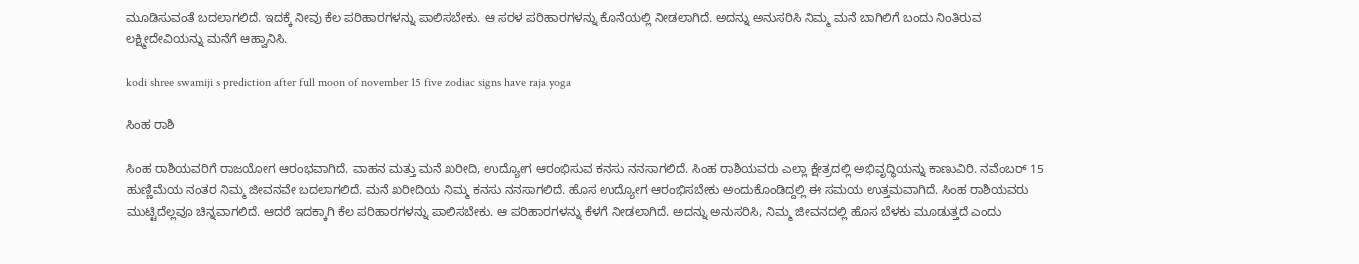ಮೂಡಿಸುವಂತೆ ಬದಲಾಗಲಿದೆ. ಇದಕ್ಕೆ ನೀವು ಕೆಲ ಪರಿಹಾರಗಳನ್ನು ಪಾಲಿಸಬೇಕು. ಆ ಸರಳ ಪರಿಹಾರಗಳನ್ನು ಕೊನೆಯಲ್ಲಿ ನೀಡಲಾಗಿದೆ. ಅದನ್ನು ಅನುಸರಿಸಿ ನಿಮ್ಮ ಮನೆ ಬಾಗಿಲಿಗೆ ಬಂದು ನಿಂತಿರುವ ಲಕ್ಷ್ಮೀದೇವಿಯನ್ನು ಮನೆಗೆ ಆಹ್ವಾನಿಸಿ.

kodi shree swamiji s prediction after full moon of november 15 five zodiac signs have raja yoga

ಸಿಂಹ ರಾಶಿ

ಸಿಂಹ ರಾಶಿಯವರಿಗೆ ರಾಜಯೋಗ ಆರಂಭವಾಗಿದೆ. ವಾಹನ ಮತ್ತು ಮನೆ ಖರೀದಿ, ಉದ್ಯೋಗ ಆರಂಭಿಸುವ ಕನಸು ನನಸಾಗಲಿದೆ. ಸಿಂಹ ರಾಶಿಯವರು ಎಲ್ಲಾ ಕ್ಷೇತ್ರದಲ್ಲಿ ಅಭಿವೃದ್ಧಿಯನ್ನು ಕಾಣುವಿರಿ. ನವೆಂಬರ್‌ 15 ಹುಣ್ಣಿಮೆಯ ನಂತರ ನಿಮ್ಮ ಜೀವನವೇ ಬದಲಾಗಲಿದೆ. ಮನೆ ಖರೀದಿಯ ನಿಮ್ಮ ಕನಸು ನನಸಾಗಲಿದೆ. ಹೊಸ ಉದ್ಯೋಗ ಆರಂಭಿಸಬೇಕು ಅಂದುಕೊಂಡಿದ್ದಲ್ಲಿ ಈ ಸಮಯ ಉತ್ತಮವಾಗಿದೆ. ಸಿಂಹ ರಾಶಿಯವರು ಮುಟ್ಟಿದೆಲ್ಲವೂ ಚಿನ್ನವಾಗಲಿದೆ. ಆದರೆ ಇದಕ್ಕಾಗಿ ಕೆಲ ಪರಿಹಾರಗಳನ್ನು ಪಾಲಿಸಬೇಕು. ಆ ಪರಿಹಾರಗಳನ್ನು ಕೆಳಗೆ ನೀಡಲಾಗಿದೆ. ಅದನ್ನು ಅನುಸರಿಸಿ, ನಿಮ್ಮ ಜೀವನದಲ್ಲಿ ಹೊಸ ಬೆಳಕು ಮೂಡುತ್ತದೆ ಎಂದು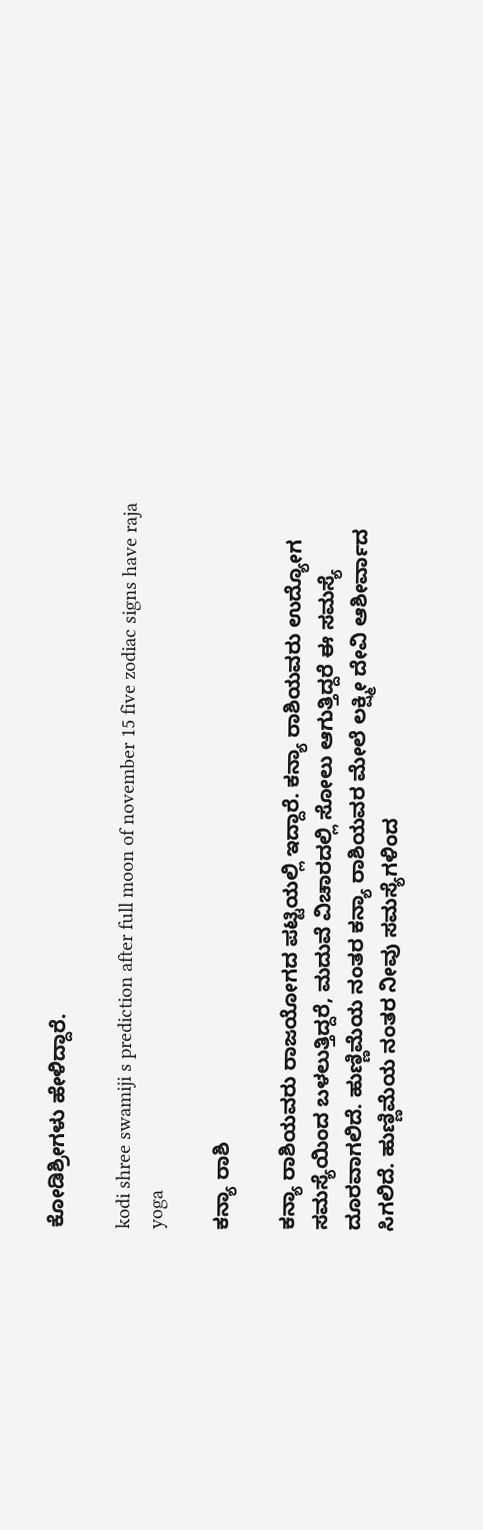ಕೋಡಿಶ್ರೀಗಳು ಹೇಳಿದ್ದಾರೆ.

kodi shree swamiji s prediction after full moon of november 15 five zodiac signs have raja yoga

ಕನ್ಯಾ ರಾಶಿ

ಕನ್ಯಾ ರಾಶಿಯವರು ರಾಜಯೋಗದ ಪಟ್ಟಿಯಲ್ಲಿ ಇದ್ದಾರೆ. ಕನ್ಯಾ ರಾಶಿಯವರು ಉದ್ಯೋಗ ಸಮಸ್ಯೆಯಿಂದ ಬಳಲುತ್ತಿದ್ದರೆ, ಮದುವೆ ವಿಚಾರದಲ್ಲಿ ಸೋಲು ಆಗುತ್ತಿದ್ದರೆ ಈ ಸಮಸ್ಯೆ ದೂರವಾಗಲಿದೆ. ಹುಣ್ಣಿಮೆಯ ನಂತರ ಕನ್ಯಾ ರಾಶಿಯವರ ಮೇಲೆ ಲಕ್ಷ್ಮೀ ದೇವಿ ಆಶೀರ್ವಾದ ಸಿಗಲಿದೆ. ಹುಣ್ಣಿಮೆಯ ನಂತರ ನೀವು ಸಮಸ್ಯೆಗಳಿಂದ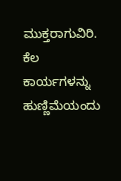ಮುಕ್ತರಾಗುವಿರಿ. ಕೆಲ ಕಾರ್ಯಗಳನ್ನು ಹುಣ್ಣಿಮೆಯಂದು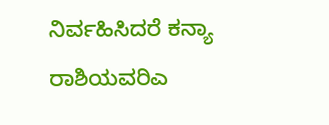ನಿರ್ವಹಿಸಿದರೆ ಕನ್ಯಾ ರಾಶಿಯವರಿಎ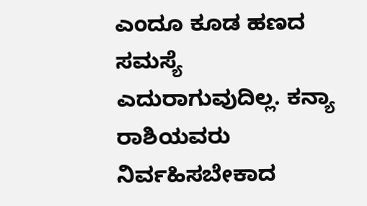ಎಂದೂ ಕೂಡ ಹಣದ ಸಮಸ್ಯೆ ಎದುರಾಗುವುದಿಲ್ಲ. ಕನ್ಯಾ ರಾಶಿಯವರು ನಿರ್ವಹಿಸಬೇಕಾದ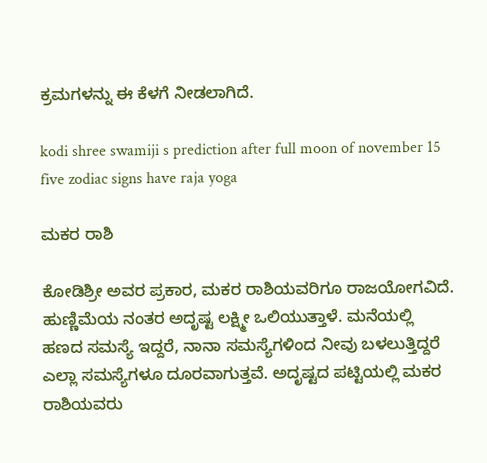ಕ್ರಮಗಳನ್ನು ಈ ಕೆಳಗೆ ನೀಡಲಾಗಿದೆ.

kodi shree swamiji s prediction after full moon of november 15 five zodiac signs have raja yoga

ಮಕರ ರಾಶಿ

ಕೋಡಿಶ್ರೀ ಅವರ ಪ್ರಕಾರ, ಮಕರ ರಾಶಿಯವರಿಗೂ ರಾಜಯೋಗವಿದೆ. ಹುಣ್ಣಿಮೆಯ ನಂತರ ಅದೃಷ್ಟ ಲಕ್ಷ್ಮೀ ಒಲಿಯುತ್ತಾಳೆ. ಮನೆಯಲ್ಲಿ ಹಣದ ಸಮಸ್ಯೆ ಇದ್ದರೆ, ನಾನಾ ಸಮಸ್ಯೆಗಳಿಂದ ನೀವು ಬಳಲುತ್ತಿದ್ದರೆ ಎಲ್ಲಾ ಸಮಸ್ಯೆಗಳೂ ದೂರವಾಗುತ್ತವೆ. ಅದೃಷ್ಟದ ಪಟ್ಟಿಯಲ್ಲಿ ಮಕರ ರಾಶಿಯವರು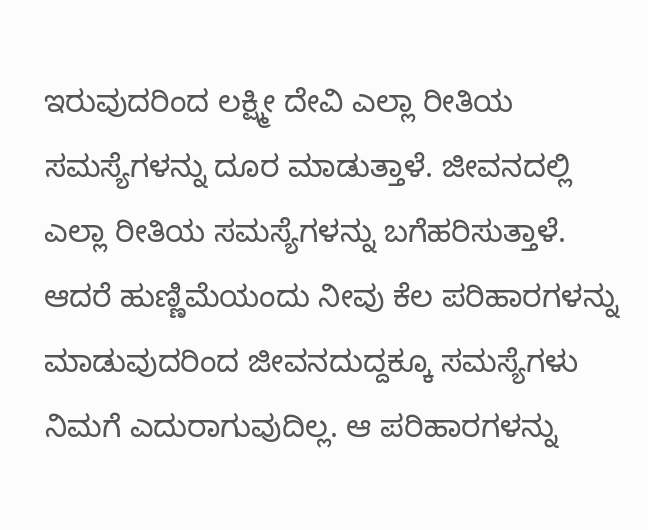ಇರುವುದರಿಂದ ಲಕ್ಷ್ಮೀ ದೇವಿ ಎಲ್ಲಾ ರೀತಿಯ ಸಮಸ್ಯೆಗಳನ್ನು ದೂರ ಮಾಡುತ್ತಾಳೆ. ಜೀವನದಲ್ಲಿ ಎಲ್ಲಾ ರೀತಿಯ ಸಮಸ್ಯೆಗಳನ್ನು ಬಗೆಹರಿಸುತ್ತಾಳೆ. ಆದರೆ ಹುಣ್ಣಿಮೆಯಂದು ನೀವು ಕೆಲ ಪರಿಹಾರಗಳನ್ನು ಮಾಡುವುದರಿಂದ ಜೀವನದುದ್ದಕ್ಕೂ ಸಮಸ್ಯೆಗಳು ನಿಮಗೆ ಎದುರಾಗುವುದಿಲ್ಲ. ಆ ಪರಿಹಾರಗಳನ್ನು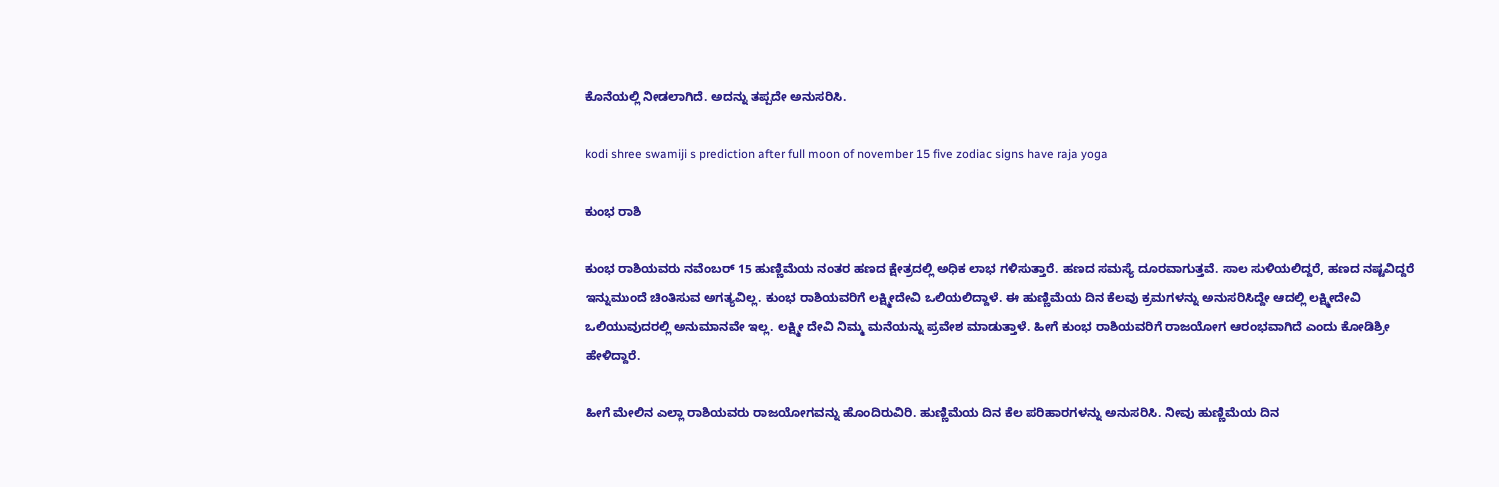ಕೊನೆಯಲ್ಲಿ ನೀಡಲಾಗಿದೆ. ಅದನ್ನು ತಪ್ಪದೇ ಅನುಸರಿಸಿ.

kodi shree swamiji s prediction after full moon of november 15 five zodiac signs have raja yoga

ಕುಂಭ ರಾಶಿ

ಕುಂಭ ರಾಶಿಯವರು ನವೆಂಬರ್‌ 15 ಹುಣ್ಣಿಮೆಯ ನಂತರ ಹಣದ ಕ್ಷೇತ್ರದಲ್ಲಿ ಅಧಿಕ ಲಾಭ ಗಳಿಸುತ್ತಾರೆ. ಹಣದ ಸಮಸ್ಯೆ ದೂರವಾಗುತ್ತವೆ. ಸಾಲ ಸುಳಿಯಲಿದ್ದರೆ, ಹಣದ ನಷ್ಟವಿದ್ದರೆ ಇನ್ನುಮುಂದೆ ಚಿಂತಿಸುವ ಅಗತ್ಯವಿಲ್ಲ. ಕುಂಭ ರಾಶಿಯವರಿಗೆ ಲಕ್ಷ್ಮೀದೇವಿ ಒಲಿಯಲಿದ್ದಾಳೆ. ಈ ಹುಣ್ಣಿಮೆಯ ದಿನ ಕೆಲವು ಕ್ರಮಗಳನ್ನು ಅನುಸರಿಸಿದ್ದೇ ಆದಲ್ಲಿ ಲಕ್ಷ್ಮೀದೇವಿ ಒಲಿಯುವುದರಲ್ಲಿ ಅನುಮಾನವೇ ಇಲ್ಲ. ಲಕ್ಷ್ಮೀ ದೇವಿ ನಿಮ್ಮ ಮನೆಯನ್ನು ಪ್ರವೇಶ ಮಾಡುತ್ತಾಳೆ. ಹೀಗೆ ಕುಂಭ ರಾಶಿಯವರಿಗೆ ರಾಜಯೋಗ ಆರಂಭವಾಗಿದೆ ಎಂದು ಕೋಡಿಶ್ರೀ ಹೇಳಿದ್ದಾರೆ.

ಹೀಗೆ ಮೇಲಿನ ಎಲ್ಲಾ ರಾಶಿಯವರು ರಾಜಯೋಗವನ್ನು ಹೊಂದಿರುವಿರಿ. ಹುಣ್ಣಿಮೆಯ ದಿನ ಕೆಲ ಪರಿಹಾರಗಳನ್ನು ಅನುಸರಿಸಿ. ನೀವು ಹುಣ್ಣಿಮೆಯ ದಿನ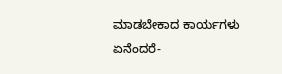ಮಾಡಬೇಕಾದ ಕಾರ್ಯಗಳು ಏನೆಂದರೆ-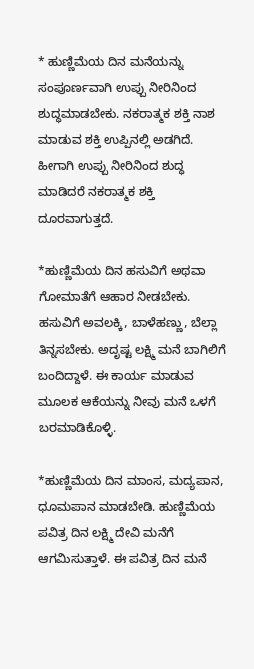* ಹುಣ್ಣಿಮೆಯ ದಿನ ಮನೆಯನ್ನು ಸಂಪೂರ್ಣವಾಗಿ ಉಪ್ಪು ನೀರಿನಿಂದ ಶುದ್ಧಮಾಡಬೇಕು. ನಕರಾತ್ಮಕ ಶಕ್ತಿ ನಾಶ ಮಾಡುವ ಶಕ್ತಿ ಉಪ್ಪಿನಲ್ಲಿ ಅಡಗಿದೆ. ಹೀಗಾಗಿ ಉಪ್ಪು ನೀರಿನಿಂದ ಶುದ್ಧ ಮಾಡಿದರೆ ನಕರಾತ್ಮಕ ಶಕ್ತಿ ದೂರವಾಗುತ್ತದೆ.

*ಹುಣ್ಣಿಮೆಯ ದಿನ ಹಸುವಿಗೆ ಅಥವಾ ಗೋಮಾತೆಗೆ ಆಹಾರ ನೀಡಬೇಕು. ಹಸುವಿಗೆ ಅವಲಕ್ಕಿ, ಬಾಳೆಹಣ್ಣು, ಬೆಲ್ಲಾ ತಿನ್ನಸಬೇಕು. ಅದೃಷ್ಟ ಲಕ್ಷ್ಮಿ ಮನೆ ಬಾಗಿಲಿಗೆ ಬಂದಿದ್ದಾಳೆ. ಈ ಕಾರ್ಯ ಮಾಡುವ ಮೂಲಕ ಆಕೆಯನ್ನು ನೀವು ಮನೆ ಒಳಗೆ ಬರಮಾಡಿಕೊಳ್ಳಿ.

*ಹುಣ್ಣಿಮೆಯ ದಿನ ಮಾಂಸ, ಮದ್ಯಪಾನ, ಧೂಮಪಾನ ಮಾಡಬೇಡಿ. ಹುಣ್ಣಿಮೆಯ ಪವಿತ್ರ ದಿನ ಲಕ್ಷ್ಮಿ ದೇವಿ ಮನೆಗೆ ಆಗಮಿಸುತ್ತಾಳೆ. ಈ ಪವಿತ್ರ ದಿನ ಮನೆ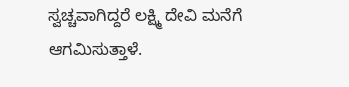ಸ್ವಚ್ಚವಾಗಿದ್ದರೆ ಲಕ್ಷ್ಮಿ ದೇವಿ ಮನೆಗೆ ಆಗಮಿಸುತ್ತಾಳೆ.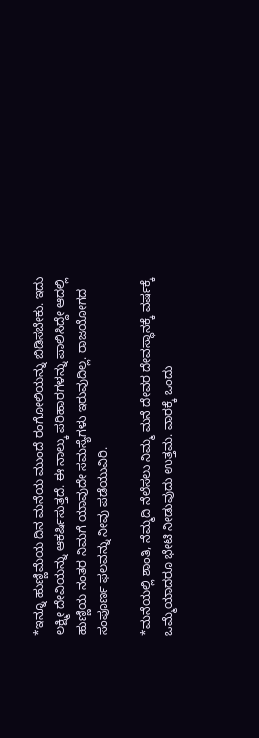*ಇನ್ನೂ ಹುಣ್ಣಿಮೆಯ ದಿನ ಮನೆಯ ಮುಂದೆ ರಂಗೋಲಿಯನ್ನು ಬಿಡಿಸಬೇಕು. ಇದು ಲಕ್ಷ್ಮೀ ದೇವಿಯನ್ನು ಆಕರ್ಷಿಸುತ್ತದೆ. ಈ ನಾಲ್ಕು ಪರಿಹಾರಗಳನ್ನು ಪಾಲಿಸಿದ್ದೇ ಆದಲ್ಲಿ ಹುಣ್ಣಿಯ ನಂತರ ನಿಮಗೆ ಯಾವುದೇ ಸಮಸ್ಯೆಗಳು ಇರುವುದಿಲ್ಲ. ರಾಜಯೋಗದ ಸಂಪೂರ್ಣ ಫಲವನ್ನು ನೀವು ಪಡೆಯುವಿರಿ.

*ಮನೆಯಲ್ಲಿ ಶಾಂತಿ, ನೆಮ್ಮದಿ ನೆಲೆಸಲು ನಿಮ್ಮ ಮನೆ ದೇವರ ದೇವಸ್ಥಾನಕ್ಕೆ ವರ್ಷಕ್ಕೆ ಒಮ್ಮೆಯಾದರೂ ಭೇಟಿ ನೀಡುವುದು ಉತ್ತಮ. ವಾರಕ್ಕೆ ಒಂದು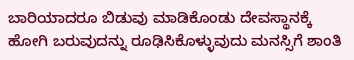ಬಾರಿಯಾದರೂ ಬಿಡುವು ಮಾಡಿಕೊಂಡು ದೇವಸ್ಥಾನಕ್ಕೆ ಹೋಗಿ ಬರುವುದನ್ನು ರೂಢಿಸಿಕೊಳ್ಳುವುದು ಮನಸ್ಸಿಗೆ ಶಾಂತಿ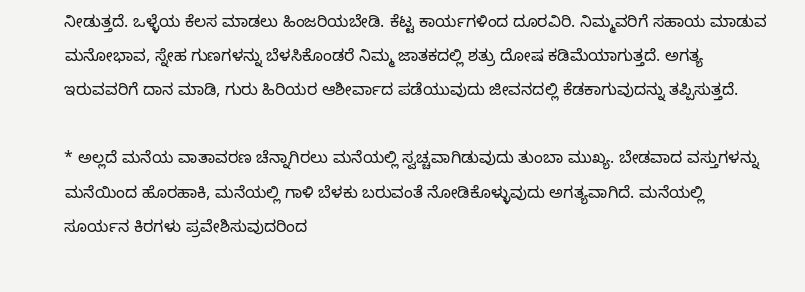ನೀಡುತ್ತದೆ. ಒಳ್ಳೆಯ ಕೆಲಸ ಮಾಡಲು ಹಿಂಜರಿಯಬೇಡಿ. ಕೆಟ್ಟ ಕಾರ್ಯಗಳಿಂದ ದೂರವಿರಿ. ನಿಮ್ಮವರಿಗೆ ಸಹಾಯ ಮಾಡುವ ಮನೋಭಾವ, ಸ್ನೇಹ ಗುಣಗಳನ್ನು ಬೆಳಸಿಕೊಂಡರೆ ನಿಮ್ಮ ಜಾತಕದಲ್ಲಿ ಶತ್ರು ದೋಷ ಕಡಿಮೆಯಾಗುತ್ತದೆ. ಅಗತ್ಯ ಇರುವವರಿಗೆ ದಾನ ಮಾಡಿ, ಗುರು ಹಿರಿಯರ ಆಶೀರ್ವಾದ ಪಡೆಯುವುದು ಜೀವನದಲ್ಲಿ ಕೆಡಕಾಗುವುದನ್ನು ತಪ್ಪಿಸುತ್ತದೆ.

* ಅಲ್ಲದೆ ಮನೆಯ ವಾತಾವರಣ ಚೆನ್ನಾಗಿರಲು ಮನೆಯಲ್ಲಿ ಸ್ವಚ್ಚವಾಗಿಡುವುದು ತುಂಬಾ ಮುಖ್ಯ. ಬೇಡವಾದ ವಸ್ತುಗಳನ್ನು ಮನೆಯಿಂದ ಹೊರಹಾಕಿ, ಮನೆಯಲ್ಲಿ ಗಾಳಿ ಬೆಳಕು ಬರುವಂತೆ ನೋಡಿಕೊಳ್ಳುವುದು ಅಗತ್ಯವಾಗಿದೆ. ಮನೆಯಲ್ಲಿ ಸೂರ್ಯನ ಕಿರಗಳು ಪ್ರವೇಶಿಸುವುದರಿಂದ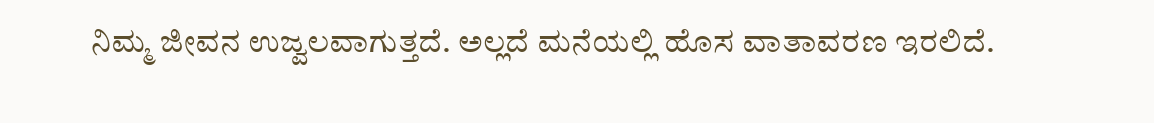ನಿಮ್ಮ ಜೀವನ ಉಜ್ವಲವಾಗುತ್ತದೆ. ಅಲ್ಲದೆ ಮನೆಯಲ್ಲಿ ಹೊಸ ವಾತಾವರಣ ಇರಲಿದೆ.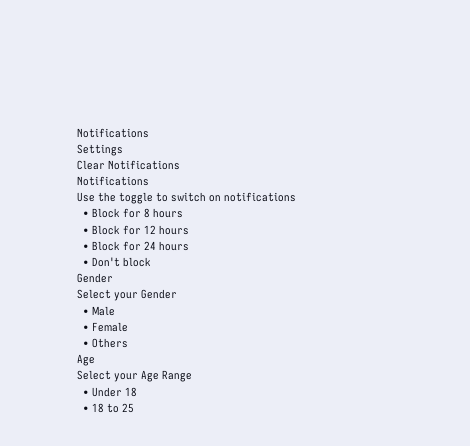Notifications
Settings
Clear Notifications
Notifications
Use the toggle to switch on notifications
  • Block for 8 hours
  • Block for 12 hours
  • Block for 24 hours
  • Don't block
Gender
Select your Gender
  • Male
  • Female
  • Others
Age
Select your Age Range
  • Under 18
  • 18 to 25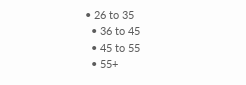• 26 to 35
  • 36 to 45
  • 45 to 55
  • 55+